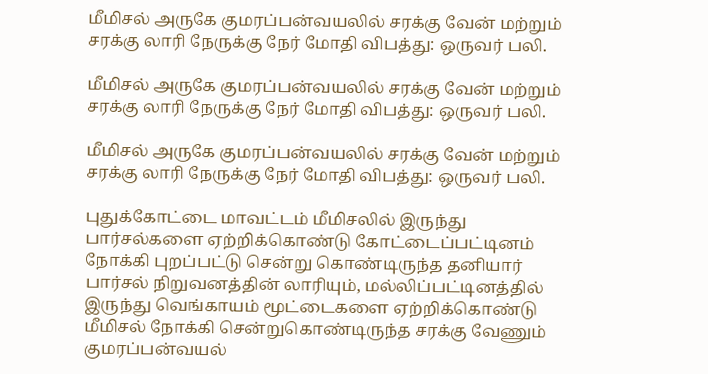மீமிசல் அருகே குமரப்பன்வயலில் சரக்கு வேன் மற்றும் சரக்கு லாரி நேருக்கு நேர் மோதி விபத்து: ஒருவர் பலி.

மீமிசல் அருகே குமரப்பன்வயலில் சரக்கு வேன் மற்றும் சரக்கு லாரி நேருக்கு நேர் மோதி விபத்து: ஒருவர் பலி.

மீமிசல் அருகே குமரப்பன்வயலில் சரக்கு வேன் மற்றும் சரக்கு லாரி நேருக்கு நேர் மோதி விபத்து: ஒருவர் பலி.

புதுக்கோட்டை மாவட்டம் மீமிசலில் இருந்து பார்சல்களை ஏற்றிக்கொண்டு கோட்டைப்பட்டினம் நோக்கி புறப்பட்டு சென்று கொண்டிருந்த தனியார் பார்சல் நிறுவனத்தின் லாரியும், மல்லிப்பட்டினத்தில் இருந்து வெங்காயம் மூட்டைகளை ஏற்றிக்கொண்டு மீமிசல் நோக்கி சென்றுகொண்டிருந்த சரக்கு வேணும் குமரப்பன்வயல்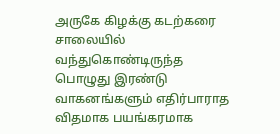அருகே கிழக்கு கடற்கரை சாலையில் வந்துகொண்டிருந்த பொழுது இரண்டு வாகனங்களும் எதிர்பாராத விதமாக பயங்கரமாக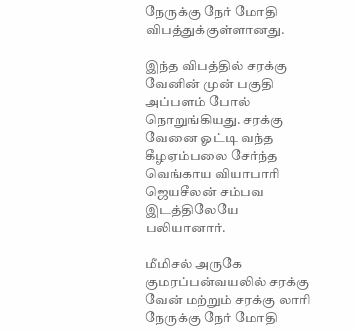நேருக்கு நேர் மோதி விபத்துக்குள்ளானது.

இந்த விபத்தில் சரக்கு வேனின் முன் பகுதி அப்பளம் போல் நொறுங்கியது. சரக்கு வேனை ஓட்டி வந்த கீழஏம்பலை சேர்ந்த வெங்காய வியாபாரி ஜெயசீலன் சம்பவ இடத்திலேயே பலியானார்.

மீமிசல் அருகே குமரப்பன்வயலில் சரக்கு வேன் மற்றும் சரக்கு லாரி நேருக்கு நேர் மோதி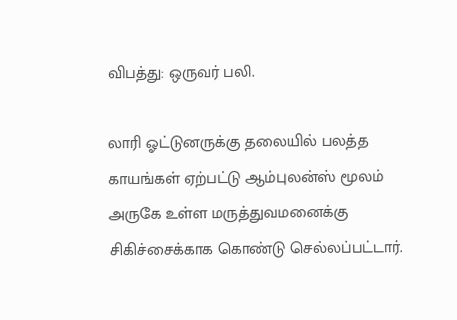விபத்து: ஒருவர் பலி.

லாரி ஓட்டுனருக்கு தலையில் பலத்த காயங்கள் ஏற்பட்டு ஆம்புலன்ஸ் மூலம் அருகே உள்ள மருத்துவமனைக்கு சிகிச்சைக்காக கொண்டு செல்லப்பட்டார்.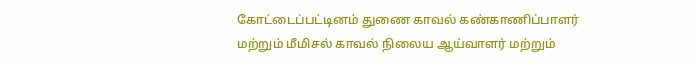கோட்டைப்பட்டினம் துணை காவல் கண்காணிப்பாளர் மற்றும் மீமிசல் காவல் நிலைய ஆய்வாளர் மற்றும்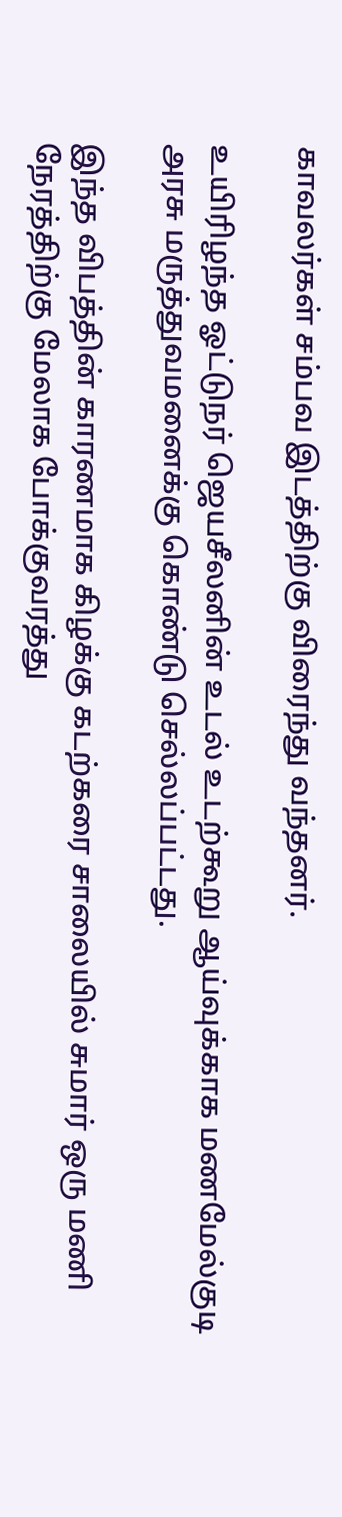காவலர்கள் சம்பவ இடத்திற்கு விரைந்து வந்தனர்.

உயிரிழந்த ஓட்டுநர் ஜெயசீலனின் உடல் உடற்கூறு ஆய்வுக்காக மணமேல்குடி அரசு மருத்துவமனைக்கு கொண்டு செல்லப்பட்டது.

இந்த விபத்தின் காரணமாக கிழக்கு கடற்கரை சாலையில் சுமார் ஒரு மணி நேரத்திற்கு மேலாக போக்குவரத்து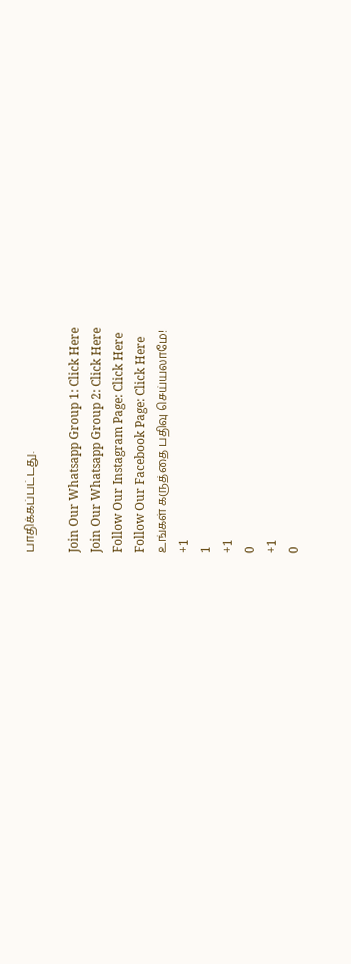பாதிக்கப்பட்டது.

Join Our Whatsapp Group 1: Click Here
Join Our Whatsapp Group 2: Click Here
Follow Our Instagram Page: Click Here
Follow Our Facebook Page: Click Here
உங்கள் கருத்தை பதிவு செய்யலாமே!
+1
1
+1
0
+1
0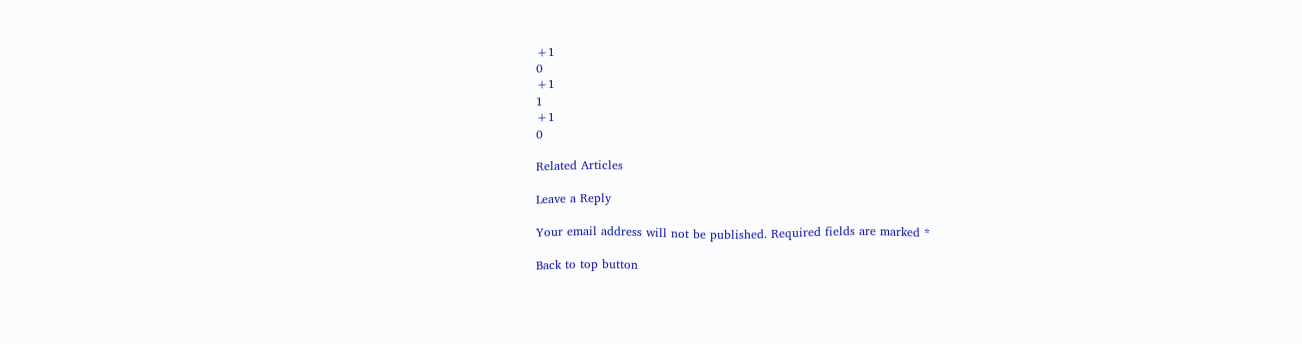+1
0
+1
1
+1
0

Related Articles

Leave a Reply

Your email address will not be published. Required fields are marked *

Back to top button